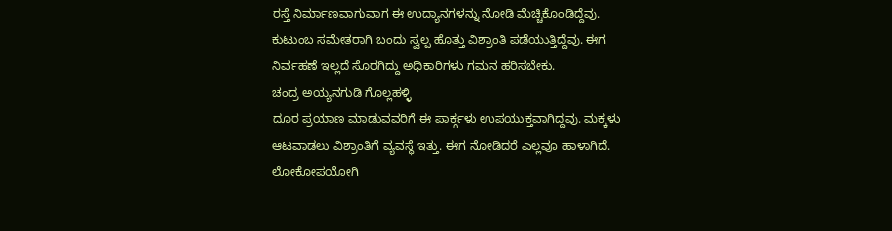ರಸ್ತೆ ನಿರ್ಮಾಣವಾಗುವಾಗ ಈ ಉದ್ಯಾನಗಳನ್ನು ನೋಡಿ ಮೆಚ್ಚಿಕೊಂಡಿದ್ದೆವು. ಕುಟುಂಬ ಸಮೇತರಾಗಿ ಬಂದು ಸ್ವಲ್ಪ ಹೊತ್ತು ವಿಶ್ರಾಂತಿ ಪಡೆಯುತ್ತಿದ್ದೆವು. ಈಗ ನಿರ್ವಹಣೆ ಇಲ್ಲದೆ ಸೊರಗಿದ್ದು ಅಧಿಕಾರಿಗಳು ಗಮನ ಹರಿಸಬೇಕು.
ಚಂದ್ರ ಅಯ್ಯನಗುಡಿ ಗೊಲ್ಲಹಳ್ಳಿ
ದೂರ ಪ್ರಯಾಣ ಮಾಡುವವರಿಗೆ ಈ ಪಾರ್ಕ್ಗಳು ಉಪಯುಕ್ತವಾಗಿದ್ದವು. ಮಕ್ಕಳು ಆಟವಾಡಲು ವಿಶ್ರಾಂತಿಗೆ ವ್ಯವಸ್ಥೆ ಇತ್ತು. ಈಗ ನೋಡಿದರೆ ಎಲ್ಲವೂ ಹಾಳಾಗಿದೆ. ಲೋಕೋಪಯೋಗಿ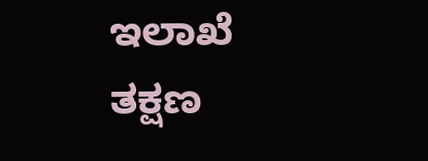ಇಲಾಖೆ ತಕ್ಷಣ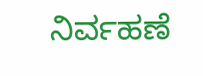ನಿರ್ವಹಣೆ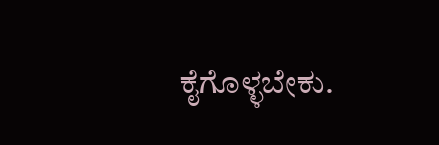ಕೈಗೊಳ್ಳಬೇಕು.